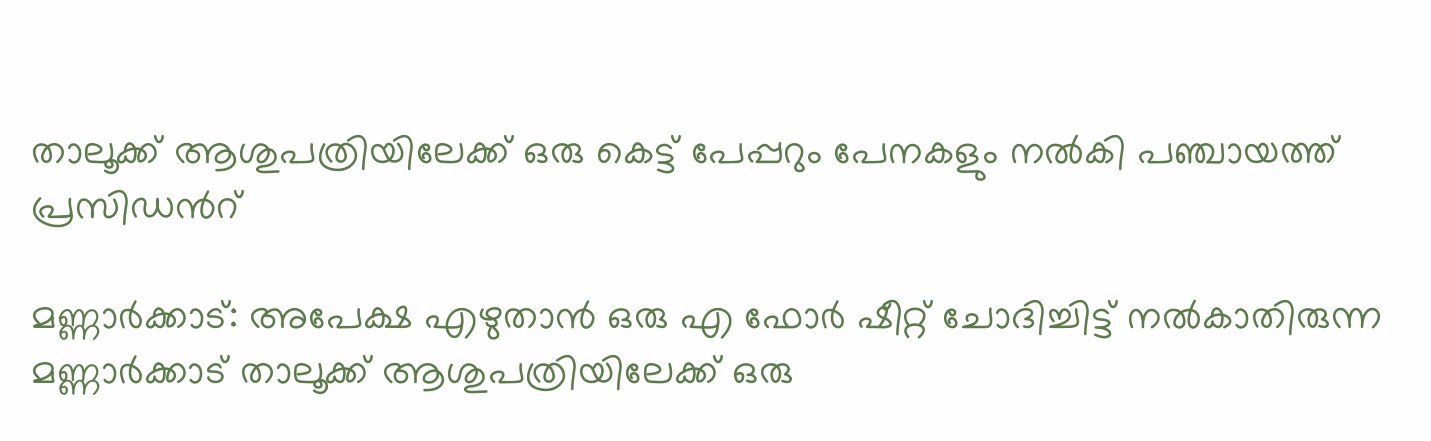താലൂക്ക് ആശുപത്രിയിലേക്ക് ഒരു കെട്ട് പേപ്പറും പേനകളും നല്‍കി പഞ്ചായത്ത് പ്രസിഡൻറ്

മണ്ണാര്‍ക്കാട്: അപേക്ഷ എഴുതാന്‍ ഒരു എ ഫോര്‍ ഷീറ്റ് ചോദിച്ചിട്ട് നല്‍കാതിരുന്ന മണ്ണാര്‍ക്കാട് താലൂക്ക് ആശുപത്രിയിലേക്ക് ഒരു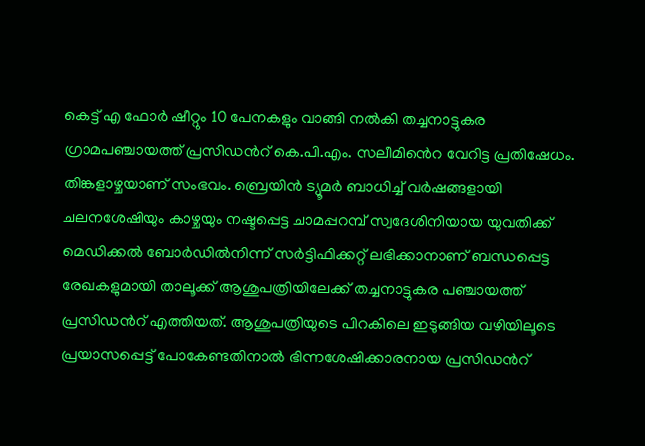കെട്ട് എ ഫോര്‍ ഷീറ്റും 10 പേനകളും വാങ്ങി നല്‍കി തച്ചനാട്ടുകര ഗ്രാമപഞ്ചായത്ത് പ്രസിഡൻറ് കെ.പി.എം. സലീമിൻെറ വേറിട്ട പ്രതിഷേധം. തിങ്കളാഴ്ചയാണ് സംഭവം. ബ്രെയിന്‍ ട്യൂമര്‍ ബാധിച്ച് വര്‍ഷങ്ങളായി ചലനശേഷിയും കാഴ്ചയും നഷ്ടപ്പെട്ട ചാമപ്പറമ്പ് സ്വദേശിനിയായ യുവതിക്ക് മെഡിക്കല്‍ ബോര്‍ഡില്‍നിന്ന് സര്‍ട്ടിഫിക്കറ്റ് ലഭിക്കാനാണ് ബന്ധപ്പെട്ട രേഖകളുമായി താലൂക്ക് ആശുപത്രിയിലേക്ക് തച്ചനാട്ടുകര പഞ്ചായത്ത് പ്രസിഡൻറ് എത്തിയത്. ആശുപത്രിയുടെ പിറകിലെ ഇടുങ്ങിയ വഴിയിലൂടെ പ്രയാസപ്പെട്ട് പോകേണ്ടതിനാല്‍ ഭിന്നശേഷിക്കാരനായ പ്രസിഡൻറ്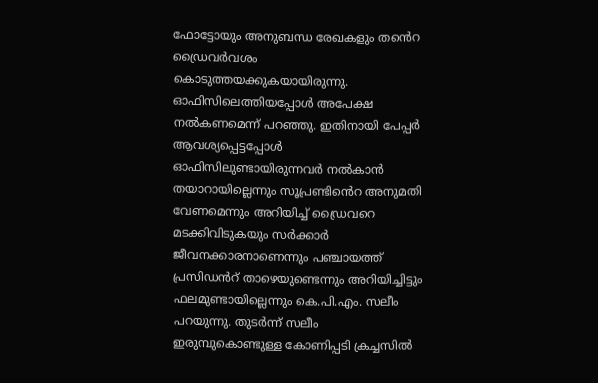ഫോട്ടോയും അനുബന്ധ രേഖകളും തൻെറ ഡ്രൈവര്‍വശം കൊടുത്തയക്കുകയായിരുന്നു. ഓഫിസിലെത്തിയപ്പോള്‍ അപേക്ഷ നല്‍കണമെന്ന് പറഞ്ഞു. ഇതിനായി പേപ്പര്‍ ആവശ്യപ്പെട്ടപ്പോള്‍ ഓഫിസിലുണ്ടായിരുന്നവര്‍ നല്‍കാന്‍ തയാറായില്ലെന്നും സൂപ്രണ്ടിൻെറ അനുമതി വേണമെന്നും അറിയിച്ച് ഡ്രൈവറെ മടക്കിവിടുകയും സര്‍ക്കാര്‍ ജീവനക്കാരനാണെന്നും പഞ്ചായത്ത് പ്രസിഡൻറ് താഴെയുണ്ടെന്നും അറിയിച്ചിട്ടും ഫലമുണ്ടായില്ലെന്നും കെ.പി.എം. സലീം പറയുന്നു. തുടര്‍ന്ന് സലീം ഇരുമ്പുകൊണ്ടുള്ള കോണിപ്പടി ക്രച്ചസില്‍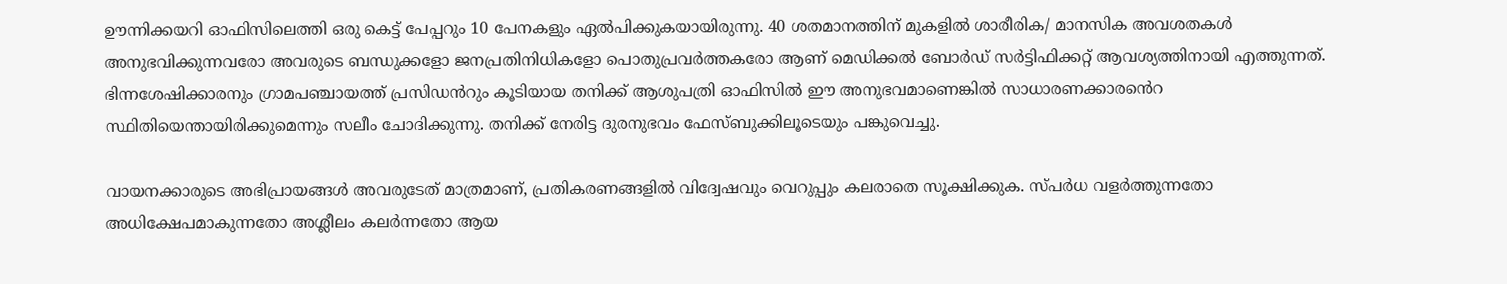ഊന്നിക്കയറി ഓഫിസിലെത്തി ഒരു കെട്ട് പേപ്പറും 10 പേനകളും ഏല്‍പിക്കുകയായിരുന്നു. 40 ശതമാനത്തിന് മുകളില്‍ ശാരീരിക/ മാനസിക അവശതകള്‍ അനുഭവിക്കുന്നവരോ അവരുടെ ബന്ധുക്കളോ ജനപ്രതിനിധികളോ പൊതുപ്രവര്‍ത്തകരോ ആണ് മെഡിക്കല്‍ ബോര്‍ഡ് സര്‍ട്ടിഫിക്കറ്റ് ആവശ്യത്തിനായി എത്തുന്നത്. ഭിന്നശേഷിക്കാരനും ഗ്രാമപഞ്ചായത്ത് പ്രസിഡൻറും കൂടിയായ തനിക്ക് ആശുപത്രി ഓഫിസില്‍ ഈ അനുഭവമാണെങ്കില്‍ സാധാരണക്കാരൻെറ സ്ഥിതിയെന്തായിരിക്കുമെന്നും സലീം ചോദിക്കുന്നു. തനിക്ക് നേരിട്ട ദുരനുഭവം ഫേസ്ബുക്കിലൂടെയും പങ്കുവെച്ചു.

വായനക്കാരുടെ അഭിപ്രായങ്ങള്‍ അവരുടേത് മാത്രമാണ്, പ്രതികരണങ്ങളിൽ വിദ്വേഷവും വെറുപ്പും കലരാതെ സൂക്ഷിക്കുക. സ്പർധ വളർത്തുന്നതോ അധിക്ഷേപമാകുന്നതോ അശ്ലീലം കലർന്നതോ ആയ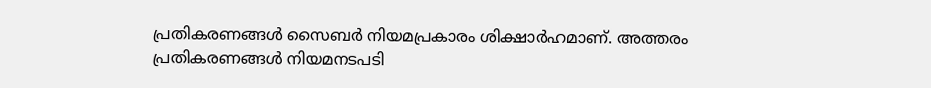പ്രതികരണങ്ങൾ സൈബർ നിയമപ്രകാരം ശിക്ഷാർഹമാണ്. അത്തരം പ്രതികരണങ്ങൾ നിയമനടപടി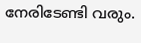നേരിടേണ്ടി വരും.